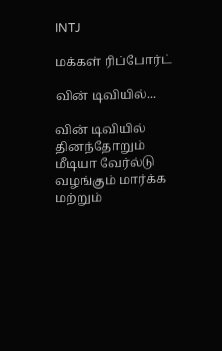INTJ

மக்கள் ரிப்போர்ட்

வின் டிவியில்...

வின் டிவியில் தினந்தோறும் மீடியா வேர்ல்டு வழங்கும் மார்க்க மற்றும்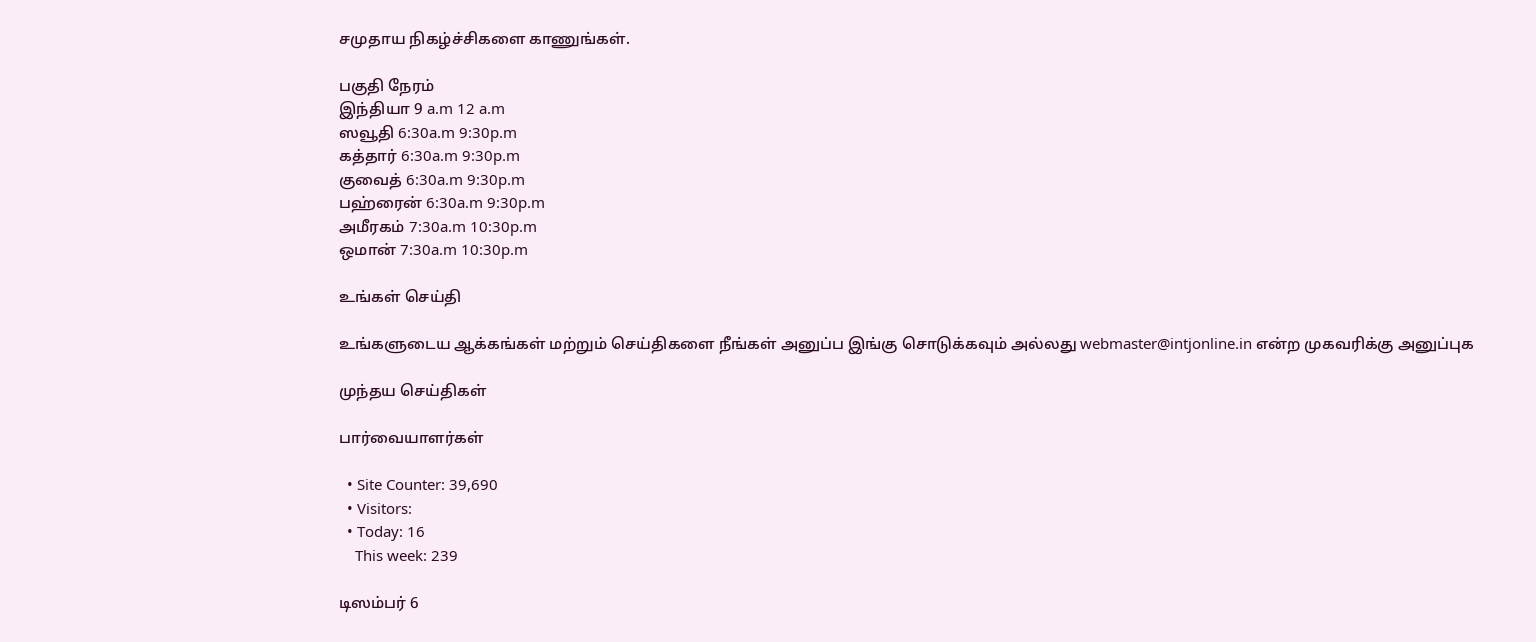சமுதாய நிகழ்ச்சிகளை காணுங்கள்.

பகுதி நேரம்
இந்தியா 9 a.m 12 a.m
ஸவூதி 6:30a.m 9:30p.m
கத்தார் 6:30a.m 9:30p.m
குவைத் 6:30a.m 9:30p.m
பஹ்ரைன் 6:30a.m 9:30p.m
அமீரகம் 7:30a.m 10:30p.m
ஒமான் 7:30a.m 10:30p.m

உங்கள் செய்தி

உங்களுடைய ஆக்கங்கள் மற்றும் செய்திகளை நீங்கள் அனுப்ப இங்கு சொடுக்கவும் அல்லது webmaster@intjonline.in என்ற முகவரிக்கு அனுப்புக‌

முந்தய செய்திகள்

பார்வையாளர்கள்

  • Site Counter: 39,690
  • Visitors:
  • Today: 16
    This week: 239

டிஸம்பர் 6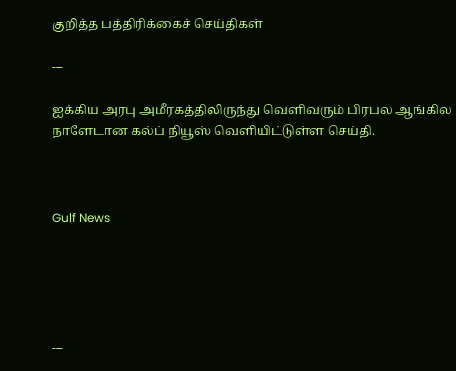குறித்த பத்திரிக்கைச் செய்திகள்

---

ஐக்கிய அரபு அமீரகத்திலிருந்து வெளிவரும் பிரபல ஆங்கில நாளேடான கல்ப் நியூஸ் வெளியிட்டுள்ள செய்தி.



Gulf News





---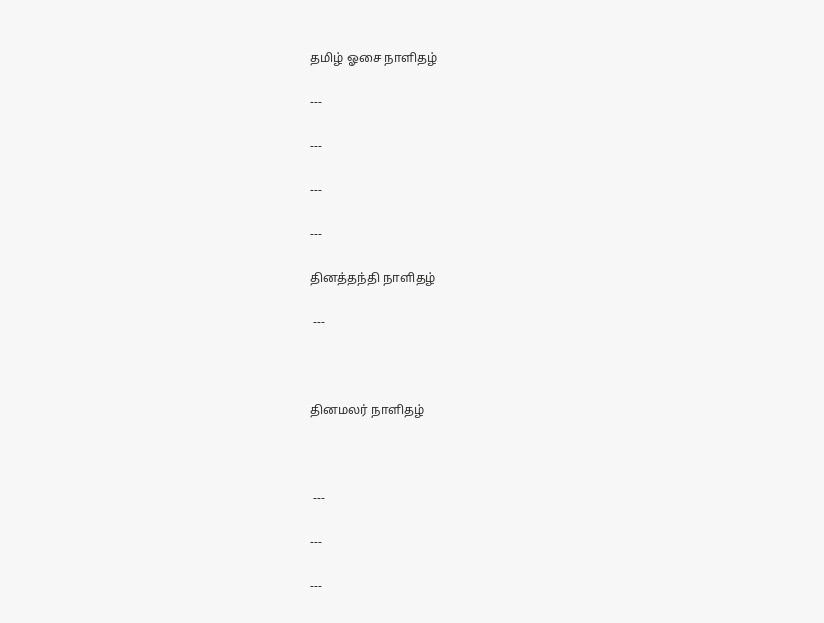தமிழ் ஓசை நாளிதழ்

---

---

---

---

தினத்தந்தி நாளிதழ்

 ---



தினமலர் நாளிதழ்



 ---

---

---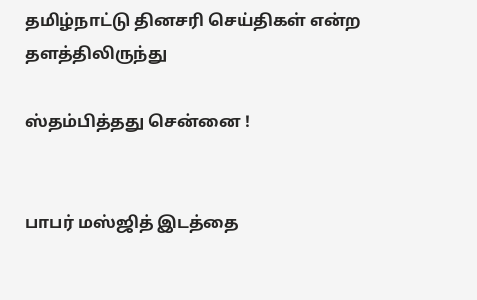தமிழ்நாட்டு தினசரி செய்திகள் என்ற தளத்திலிருந்து

ஸ்தம்பித்தது சென்னை !


பாபர் மஸ்ஜித் இடத்தை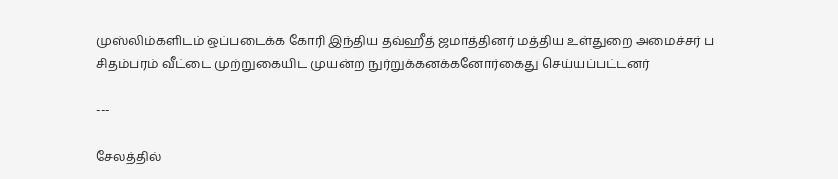முஸ்லிம்களிடம் ஒப்படைக்க கோரி இந்திய தவ்ஹீத் ஜமாத்தினர் மத்திய உள்துறை அமைச்சர் ப சிதம்பரம் வீட்டை முற்றுகையிட முயன்ற நுர்றுக்கனக்கனோர்கைது செய்யப்பட்டனர்

---

சேலத்தில்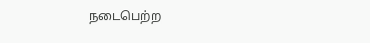நடைபெற்ற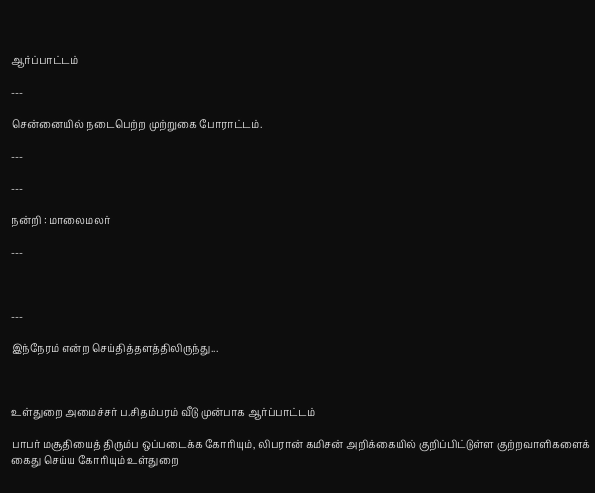ஆர்ப்பாட்டம்

---

சென்னையில் நடைபெற்ற முற்றுகை போராட்டம்.

---

---

நன்றி : மாலைமலர்

---



---

இந்நேரம் என்ற செய்தித்தளத்திலிருந்து...



உள்துறை அமைச்சர் ப.சிதம்பரம் வீடு முன்பாக ஆர்ப்பாட்டம்

பாபர் மசூதியைத் திரும்ப ஒப்படைக்க கோரியும், லிபரான் கமிசன் அறிக்கையில் குறிப்பிட்டுள்ள குற்றவாளிகளைக் கைது செய்ய கோரியும் உள்துறை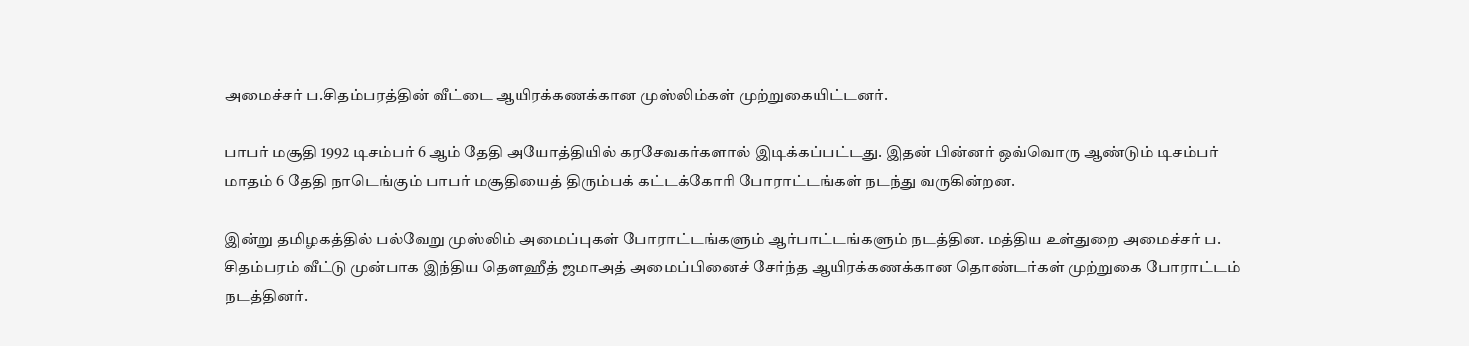அமைச்சர் ப.சிதம்பரத்தின் வீட்டை ஆயிரக்கணக்கான முஸ்லிம்கள் முற்றுகையிட்டனர்.

பாபர் மசூதி 1992 டிசம்பர் 6 ஆம் தேதி அயோத்தியில் கரசேவகர்களால் இடிக்கப்பட்டது. இதன் பின்னர் ஒவ்வொரு ஆண்டும் டிசம்பர் மாதம் 6 தேதி நாடெங்கும் பாபர் மசூதியைத் திரும்பக் கட்டக்கோரி போராட்டங்கள் நடந்து வருகின்றன.

இன்று தமிழகத்தில் பல்வேறு முஸ்லிம் அமைப்புகள் போராட்டங்களும் ஆர்பாட்டங்களும் நடத்தின. மத்திய உள்துறை அமைச்சர் ப. சிதம்பரம் வீட்டு முன்பாக இந்திய தௌஹீத் ஜமாஅத் அமைப்பினைச் சேர்ந்த ஆயிரக்கணக்கான தொண்டர்கள் முற்றுகை போராட்டம் நடத்தினர்.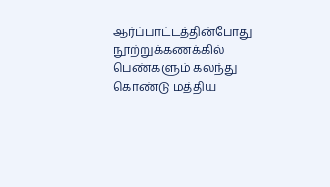ஆர்ப்பாட்டத்தின்போது நூற்றுக்கணக்கில் பெண்களும் கலந்து கொண்டு மத்திய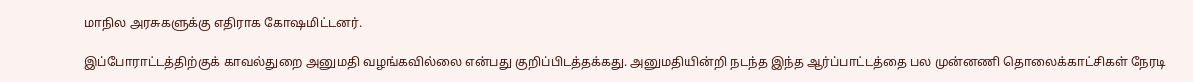மாநில அரசுகளுக்கு எதிராக கோஷமிட்டனர்.

இப்போராட்டத்திற்குக் காவல்துறை அனுமதி வழங்கவில்லை என்பது குறிப்பிடத்தக்கது. அனுமதியின்றி நடந்த இந்த ஆர்ப்பாட்டத்தை பல முன்னணி தொலைக்காட்சிகள் நேரடி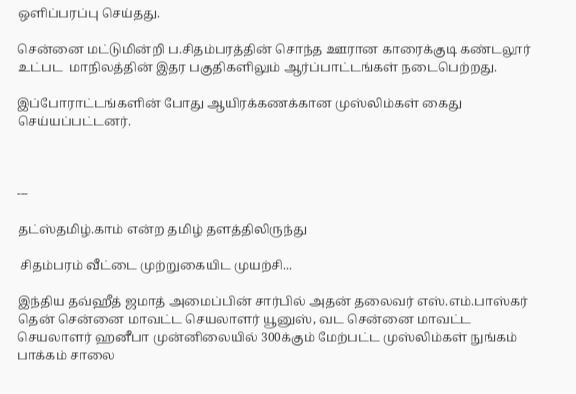ஒளிப்பரப்பு செய்தது.

சென்னை மட்டுமின்றி ப.சிதம்பரத்தின் சொந்த ஊரான காரைக்குடி கண்டலூர் உட்பட  மாநிலத்தின் இதர பகுதிகளிலும் ஆர்ப்பாட்டங்கள் நடைபெற்றது.

இப்போராட்டங்களின் போது ஆயிரக்கணக்கான முஸ்லிம்கள் கைது செய்யப்பட்டனர்.



---

தட்ஸ்தமிழ்.காம் என்ற தமிழ் தளத்திலிருந்து

 சிதம்பரம் வீட்டை முற்றுகையிட முயற்சி...

இந்திய தவ்ஹீத் ஜமாத் அமைப்பின் சார்பில் அதன் தலைவர் எஸ்.எம்.பாஸ்கர் தென் சென்னை மாவட்ட செயலாளர் யூனுஸ், வட சென்னை மாவட்ட செயலாளர் ஹனீபா முன்னிலையில் 300க்கும் மேற்பட்ட முஸ்லிம்கள் நுங்கம் பாக்கம் சாலை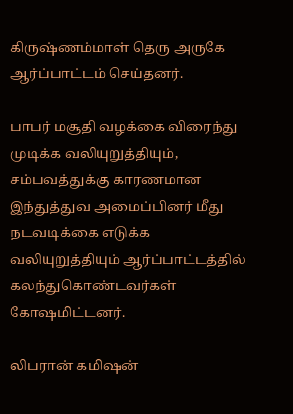கிருஷ்ணம்மாள் தெரு அருகே ஆர்ப்பாட்டம் செய்தனர்.

பாபர் மசூதி வழக்கை விரைந்து முடிக்க வலியுறுத்தியும், சம்பவத்துக்கு காரணமான இந்துத்துவ அமைப்பினர் மீது நடவடிக்கை எடுக்க வலியுறுத்தியும் ஆர்ப்பாட்டத்தில் கலந்துகொண்டவர்கள் கோஷமிட்டனர்.

லிபரான் கமிஷன்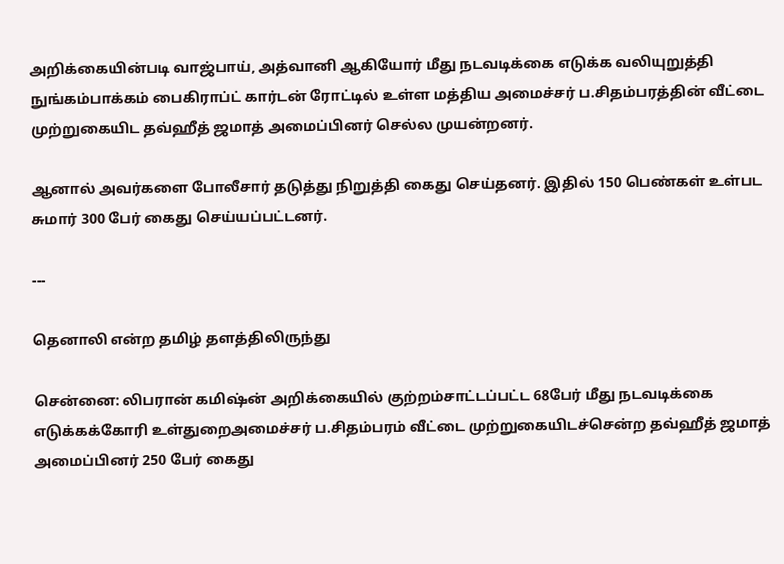அறிக்கையின்படி வாஜ்பாய், அத்வானி ஆகியோர் மீது நடவடிக்கை எடுக்க வலியுறுத்தி நுங்கம்பாக்கம் பைகிராப்ட் கார்டன் ரோட்டில் உள்ள மத்திய அமைச்சர் ப.சிதம்பரத்தின் வீட்டை முற்றுகையிட தவ்ஹீத் ஜமாத் அமைப்பினர் செல்ல முயன்றனர்.

ஆனால் அவர்களை போலீசார் தடுத்து நிறுத்தி கைது செய்தனர். இதில் 150 பெண்கள் உள்பட சுமார் 300 பேர் கைது செய்யப்பட்டனர்.

---

தெனாலி என்ற தமிழ் தளத்திலிருந்து

சென்னை: லிபரான் கமிஷ்ன் அறிக்கையில் குற்றம்சாட்டப்பட்ட 68பேர் மீது நடவடிக்கை எடுக்கக்கோரி உள்துறைஅமைச்சர் ப.சிதம்பரம் வீட்டை முற்றுகையிடச்சென்ற தவ்ஹீத் ஜமாத் அமைப்பினர் 250 பேர் கைது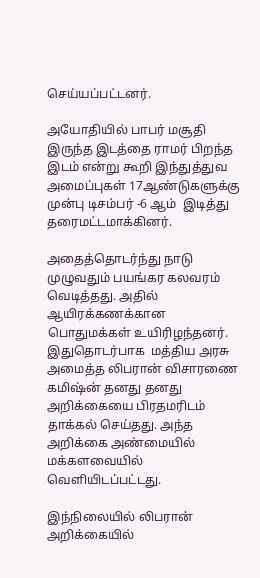செய்யப்பட்டனர்.

அயோதியில் பாபர் மசூதி இருந்த இடத்தை ராமர் பிறந்த இடம் என்று கூறி இந்துத்துவ அமைப்புகள் 17ஆண்டுகளுக்கு முன்பு டிசம்பர் -6 ஆம்  இடித்து தரைமட்டமாக்கினர்.

அதைத்தொடர்ந்து நாடு முழுவதும் பயங்கர கலவரம் வெடித்தது. அதில் ஆயிரக்கணக்கான பொதுமக்கள் உயிரிழந்தனர்.  இதுதொடர்பாக  மத்திய அரசு அமைத்த லிபரான் விசாரணை கமிஷ்ன் தனது தனது அறிக்கையை பிரதமரிடம் தாக்கல் செய்தது. அந்த அறிக்கை அண்மையில் மக்களவையில் வெளியிடப்பட்டது.

இந்நிலையில் லிபரான் அறிக்கையில்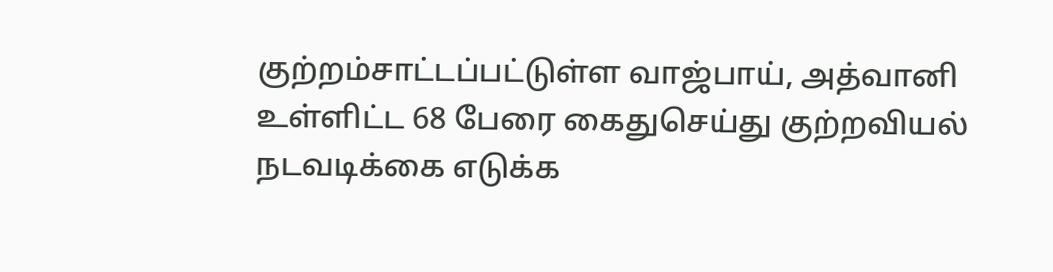குற்றம்சாட்டப்பட்டுள்ள வாஜ்பாய், அத்வானி உள்ளிட்ட 68 பேரை கைதுசெய்து குற்றவியல் நடவடிக்கை எடுக்க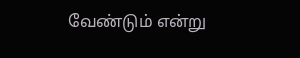வேண்டும் என்று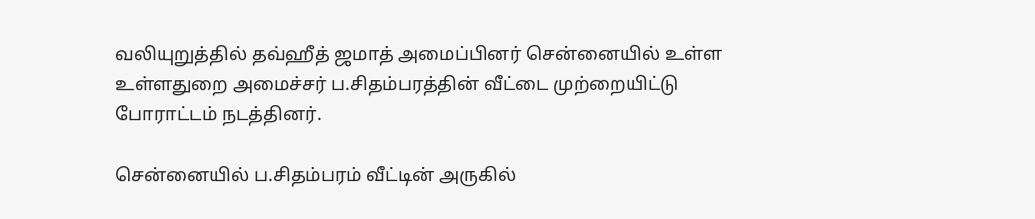வலியுறுத்தில் தவ்ஹீத் ஜமாத் அமைப்பினர் சென்னையில் உள்ள உள்ளதுறை அமைச்சர் ப.சிதம்பரத்தின் வீட்டை முற்றையிட்டு போராட்டம் நடத்தினர்.

சென்னையில் ப.சிதம்பரம் வீட்டின் அருகில்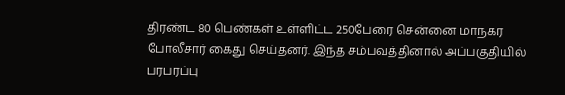திரண்ட 80 பெண்கள் உள்ளிட்ட 250பேரை சென்னை மாநகர போலீசார் கைது செய்தனர். இந்த சம்பவத்தினால் அப்பகுதியில் பரபரப்பு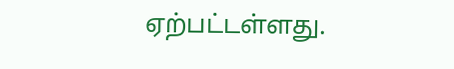ஏற்பட்டள்ளது.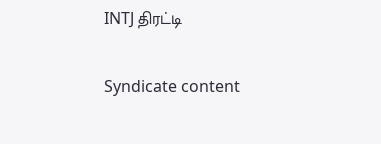INTJ திரட்டி

Syndicate content